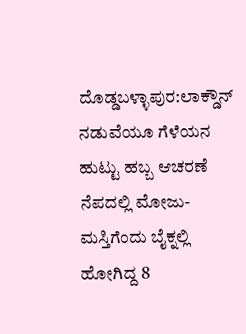ದೊಡ್ಡಬಳ್ಳಾಪುರ:ಲಾಕ್ಡೌನ್ ನಡುವೆಯೂ ಗೆಳೆಯನ ಹುಟ್ಟು ಹಬ್ಬ ಆಚರಣೆ ನೆಪದಲ್ಲಿ ಮೋಜು-ಮಸ್ತಿಗೆಂದು ಬೈಕ್ನಲ್ಲಿ ಹೋಗಿದ್ದ 8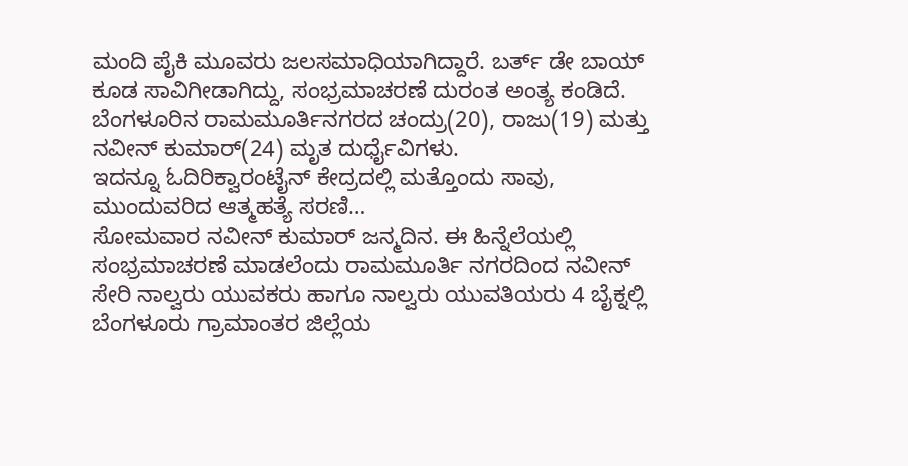ಮಂದಿ ಪೈಕಿ ಮೂವರು ಜಲಸಮಾಧಿಯಾಗಿದ್ದಾರೆ. ಬರ್ತ್ ಡೇ ಬಾಯ್ ಕೂಡ ಸಾವಿಗೀಡಾಗಿದ್ದು, ಸಂಭ್ರಮಾಚರಣೆ ದುರಂತ ಅಂತ್ಯ ಕಂಡಿದೆ.
ಬೆಂಗಳೂರಿನ ರಾಮಮೂರ್ತಿನಗರದ ಚಂದ್ರು(20), ರಾಜು(19) ಮತ್ತು ನವೀನ್ ಕುಮಾರ್(24) ಮೃತ ದುರ್ಧೈವಿಗಳು.
ಇದನ್ನೂ ಓದಿರಿಕ್ವಾರಂಟೈನ್ ಕೇದ್ರದಲ್ಲಿ ಮತ್ತೊಂದು ಸಾವು, ಮುಂದುವರಿದ ಆತ್ಮಹತ್ಯೆ ಸರಣಿ…
ಸೋಮವಾರ ನವೀನ್ ಕುಮಾರ್ ಜನ್ಮದಿನ. ಈ ಹಿನ್ನೆಲೆಯಲ್ಲಿ ಸಂಭ್ರಮಾಚರಣೆ ಮಾಡಲೆಂದು ರಾಮಮೂರ್ತಿ ನಗರದಿಂದ ನವೀನ್ ಸೇರಿ ನಾಲ್ವರು ಯುವಕರು ಹಾಗೂ ನಾಲ್ವರು ಯುವತಿಯರು 4 ಬೈಕ್ನಲ್ಲಿ ಬೆಂಗಳೂರು ಗ್ರಾಮಾಂತರ ಜಿಲ್ಲೆಯ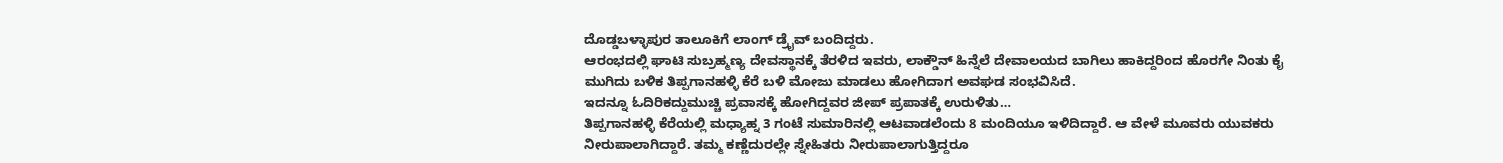ದೊಡ್ಡಬಳ್ಳಾಪುರ ತಾಲೂಕಿಗೆ ಲಾಂಗ್ ಡ್ರೈವ್ ಬಂದಿದ್ದರು.
ಆರಂಭದಲ್ಲಿ ಘಾಟಿ ಸುಬ್ರಹ್ಮಣ್ಯ ದೇವಸ್ಥಾನಕ್ಕೆ ತೆರಳಿದ ಇವರು, ಲಾಕ್ಡೌನ್ ಹಿನ್ನೆಲೆ ದೇವಾಲಯದ ಬಾಗಿಲು ಹಾಕಿದ್ದರಿಂದ ಹೊರಗೇ ನಿಂತು ಕೈ ಮುಗಿದು ಬಳಿಕ ತಿಪ್ಪಗಾನಹಳ್ಳಿ ಕೆರೆ ಬಳಿ ಮೋಜು ಮಾಡಲು ಹೋಗಿದಾಗ ಅವಘಡ ಸಂಭವಿಸಿದೆ.
ಇದನ್ನೂ ಓದಿರಿಕದ್ದುಮುಚ್ಚಿ ಪ್ರವಾಸಕ್ಕೆ ಹೋಗಿದ್ದವರ ಜೀಪ್ ಪ್ರಪಾತಕ್ಕೆ ಉರುಳಿತು…
ತಿಪ್ಪಗಾನಹಳ್ಳಿ ಕೆರೆಯಲ್ಲಿ ಮಧ್ಯಾಹ್ನ 3 ಗಂಟೆ ಸುಮಾರಿನಲ್ಲಿ ಆಟವಾಡಲೆಂದು 8 ಮಂದಿಯೂ ಇಳಿದಿದ್ದಾರೆ. ಆ ವೇಳೆ ಮೂವರು ಯುವಕರು ನೀರುಪಾಲಾಗಿದ್ದಾರೆ. ತಮ್ಮ ಕಣ್ಣೆದುರಲ್ಲೇ ಸ್ನೇಹಿತರು ನೀರುಪಾಲಾಗುತ್ತಿದ್ದರೂ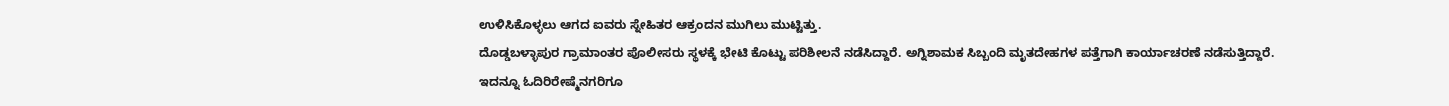ಉಳಿಸಿಕೊಳ್ಳಲು ಆಗದ ಐವರು ಸ್ನೇಹಿತರ ಆಕ್ರಂದನ ಮುಗಿಲು ಮುಟ್ಟಿತ್ತು.
ದೊಡ್ಡಬಳ್ಳಾಪುರ ಗ್ರಾಮಾಂತರ ಪೊಲೀಸರು ಸ್ಥಳಕ್ಕೆ ಭೇಟಿ ಕೊಟ್ಟು ಪರಿಶೀಲನೆ ನಡೆಸಿದ್ದಾರೆ. ಅಗ್ನಿಶಾಮಕ ಸಿಬ್ಬಂದಿ ಮೃತದೇಹಗಳ ಪತ್ತೆಗಾಗಿ ಕಾರ್ಯಾಚರಣೆ ನಡೆಸುತ್ತಿದ್ದಾರೆ.
ಇದನ್ನೂ ಓದಿರಿರೇಷ್ಮೆನಗರಿಗೂ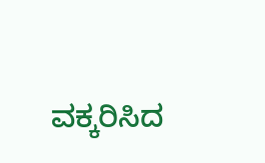ವಕ್ಕರಿಸಿದ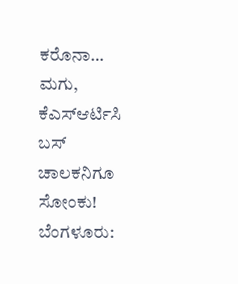ಕರೊನಾ… ಮಗು, ಕೆಎಸ್ಆರ್ಟಿಸಿ ಬಸ್ ಚಾಲಕನಿಗೂ ಸೋಂಕು!
ಬೆಂಗಳೂರು: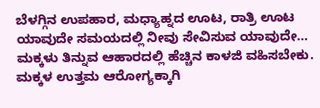ಬೆಳಗ್ಗಿನ ಉಪಹಾರ, ಮಧ್ಯಾಹ್ನದ ಊಟ, ರಾತ್ರಿ ಊಟ ಯಾವುದೇ ಸಮಯದಲ್ಲಿ ನೀವು ಸೇವಿಸುವ ಯಾವುದೇ…
ಮಕ್ಕಳು ತಿನ್ನುವ ಆಹಾರದಲ್ಲಿ ಹೆಚ್ಚಿನ ಕಾಳಜಿ ವಹಿಸಬೇಕು. ಮಕ್ಕಳ ಉತ್ತಮ ಆರೋಗ್ಯಕ್ಕಾಗಿ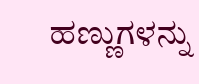ಹಣ್ಣುಗಳನ್ನು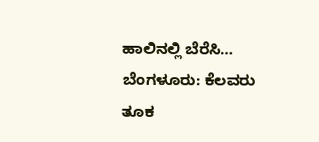ಹಾಲಿನಲ್ಲಿ ಬೆರೆಸಿ…
ಬೆಂಗಳೂರು: ಕೆಲವರು ತೂಕ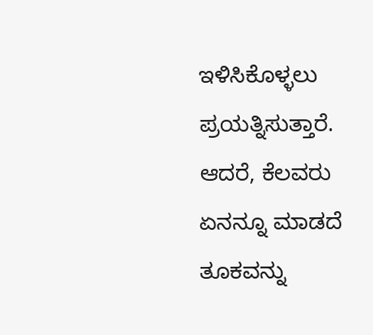ಇಳಿಸಿಕೊಳ್ಳಲು ಪ್ರಯತ್ನಿಸುತ್ತಾರೆ. ಆದರೆ, ಕೆಲವರು ಏನನ್ನೂ ಮಾಡದೆ ತೂಕವನ್ನು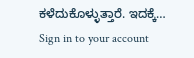ಕಳೆದುಕೊಳ್ಳುತ್ತಾರೆ. ಇದಕ್ಕೆ…
Sign in to your account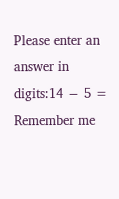Please enter an answer in digits:14 − 5 =
Remember me